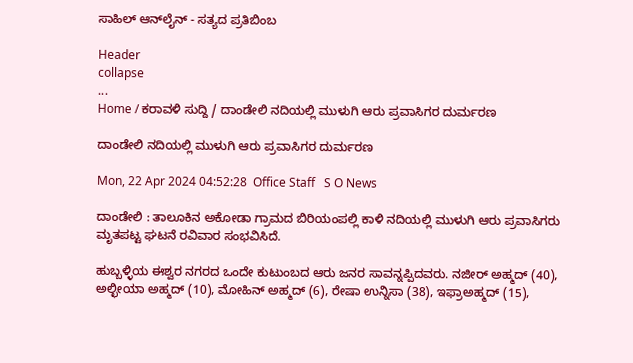ಸಾಹಿಲ್ ಆನ್‌ಲೈನ್ - ಸತ್ಯದ ಪ್ರತಿಬಿಂಬ

Header
collapse
...
Home / ಕರಾವಳಿ ಸುದ್ದಿ / ದಾಂಡೇಲಿ ನದಿಯಲ್ಲಿ ಮುಳುಗಿ ಆರು ಪ್ರವಾಸಿಗರ ದುರ್ಮರಣ

ದಾಂಡೇಲಿ ನದಿಯಲ್ಲಿ ಮುಳುಗಿ ಆರು ಪ್ರವಾಸಿಗರ ದುರ್ಮರಣ

Mon, 22 Apr 2024 04:52:28  Office Staff   S O News

ದಾಂಡೇಲಿ : ತಾಲೂಕಿನ ಅಕೋಡಾ ಗ್ರಾಮದ ಬಿರಿಯಂಪಲ್ಲಿ ಕಾಳಿ ನದಿಯಲ್ಲಿ ಮುಳುಗಿ ಆರು ಪ್ರವಾಸಿಗರು ಮೃತಪಟ್ಟ ಘಟನೆ ರವಿವಾರ ಸಂಭವಿಸಿದೆ.

ಹುಬ್ಬಳ್ಳಿಯ ಈಶ್ವರ ನಗರದ ಒಂದೇ ಕುಟುಂಬದ ಆರು ಜನರ‌ ಸಾವನ್ನಪ್ಪಿದವರು. ನಜೀರ್ ಅಹ್ಮದ್ (40), ಅಲ್ಛೀಯಾ ಅಹ್ಮದ್ (10), ಮೋಹಿನ್ ಅಹ್ಮದ್ (6), ರೇಷಾ ಉನ್ನಿಸಾ (38), ಇಫ್ರಾ‌ಅಹ್ಮದ್ (15),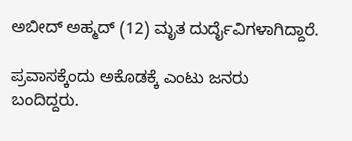ಅಬೀದ್ ಅಹ್ಮದ್ (12) ಮೃತ ದುರ್ದೈವಿಗಳಾಗಿದ್ದಾರೆ.

ಪ್ರವಾಸಕ್ಕೆಂದು ಅಕೊಡಕ್ಕೆ ಎಂಟು ಜನರು ಬಂದಿದ್ದರು.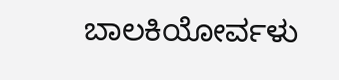ಬಾಲಕಿಯೋರ್ವಳು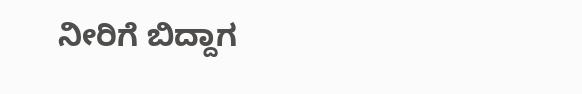ನೀರಿಗೆ ಬಿದ್ದಾಗ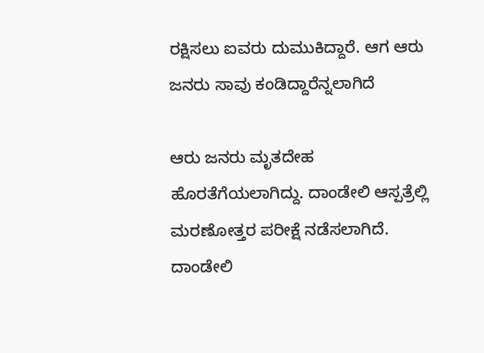ರಕ್ಷಿಸಲು ಐವರು ದುಮುಕಿದ್ದಾರೆ. ಆಗ ಆರು ಜನರು ಸಾವು ಕಂಡಿದ್ದಾರೆನ್ನಲಾಗಿದೆ

ಆರು ಜನರು ಮೃತದೇಹ ಹೊರತೆಗೆಯಲಾಗಿದ್ದು. ದಾಂಡೇಲಿ ಆಸ್ಪತ್ರೆಲ್ಲಿ ಮರಣೋತ್ತರ ಪರೀಕ್ಷೆ ನಡೆಸಲಾಗಿದೆ. ದಾಂಡೇಲಿ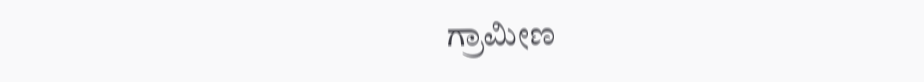ಗ್ರಾಮೀಣ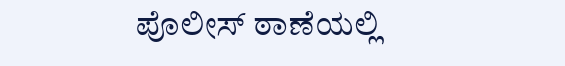ಪೊಲೀಸ್ ಠಾಣೆಯಲ್ಲಿ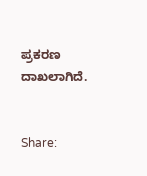ಪ್ರಕರಣ ದಾಖಲಾಗಿದೆ.


Share: